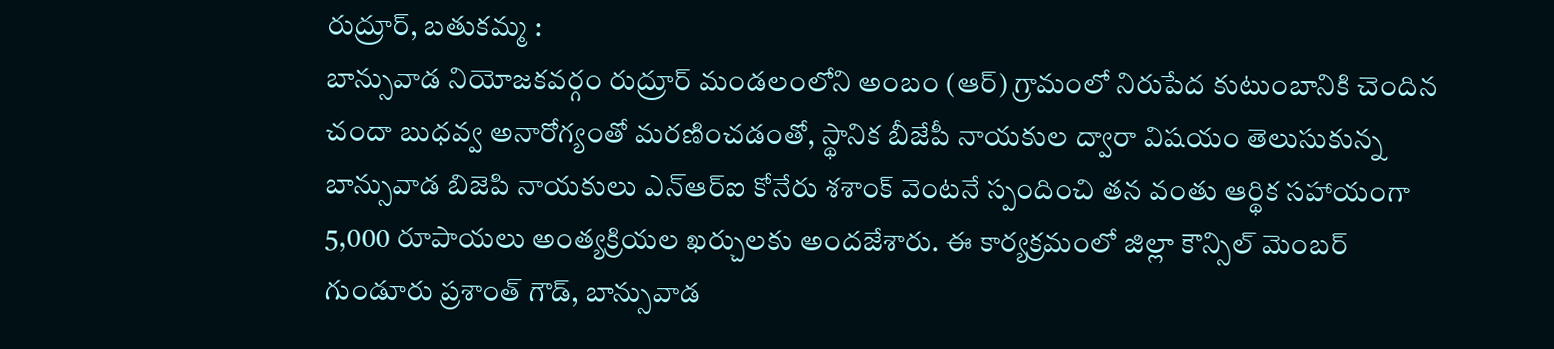రుద్రూర్, బతుకమ్మ :
బాన్సువాడ నియోజకవర్గం రుద్రూర్ మండలంలోని అంబం (ఆర్) గ్రామంలో నిరుపేద కుటుంబానికి చెందిన చందా బుధవ్వ అనారోగ్యంతో మరణించడంతో, స్థానిక బీజేపీ నాయకుల ద్వారా విషయం తెలుసుకున్న బాన్సువాడ బిజెపి నాయకులు ఎన్ఆర్ఐ కోనేరు శశాంక్ వెంటనే స్పందించి తన వంతు ఆర్థిక సహాయంగా 5,000 రూపాయలు అంత్యక్రియల ఖర్చులకు అందజేశారు. ఈ కార్యక్రమంలో జిల్లా కౌన్సిల్ మెంబర్ గుండూరు ప్రశాంత్ గౌడ్, బాన్సువాడ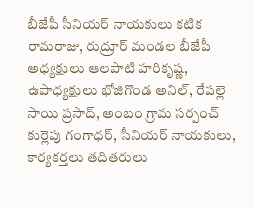బీజేపీ సీనియర్ నాయకులు కటిక రామరాజు, రుద్రూర్ మండల బీజేపీ అధ్యక్షులు ఆలపాటి హరికృష్ణ, ఉపాధ్యక్షులు భోజిగొండ అనిల్, రేపల్లె సాయి ప్రసాద్, అంబం గ్రామ సర్పంచ్ కుర్లెపు గంగాధర్, సీనియర్ నాయకులు, కార్యకర్తలు తదితరులు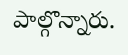పాల్గొన్నారు.